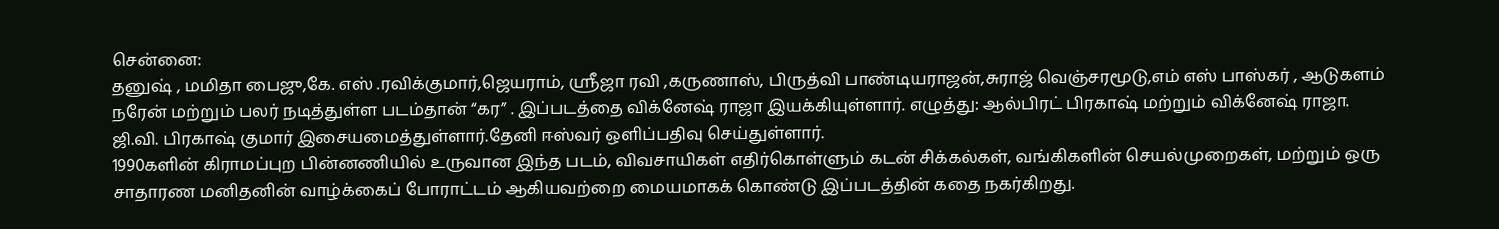சென்னை:
தனுஷ் , மமிதா பைஜு,கே. எஸ் .ரவிக்குமார்,ஜெயராம், ஸ்ரீஜா ரவி ,கருணாஸ், பிருத்வி பாண்டியராஜன்,சுராஜ் வெஞ்சரமூடு,எம் எஸ் பாஸ்கர் , ஆடுகளம் நரேன் மற்றும் பலர் நடித்துள்ள படம்தான் “கர” . இப்படத்தை விக்னேஷ் ராஜா இயக்கியுள்ளார். எழுத்து: ஆல்பிரட் பிரகாஷ் மற்றும் விக்னேஷ் ராஜா.
ஜி.வி. பிரகாஷ் குமார் இசையமைத்துள்ளார்.தேனி ஈஸ்வர் ஒளிப்பதிவு செய்துள்ளார்.
1990களின் கிராமப்புற பின்னணியில் உருவான இந்த படம், விவசாயிகள் எதிர்கொள்ளும் கடன் சிக்கல்கள், வங்கிகளின் செயல்முறைகள், மற்றும் ஒரு சாதாரண மனிதனின் வாழ்க்கைப் போராட்டம் ஆகியவற்றை மையமாகக் கொண்டு இப்படத்தின் கதை நகர்கிறது.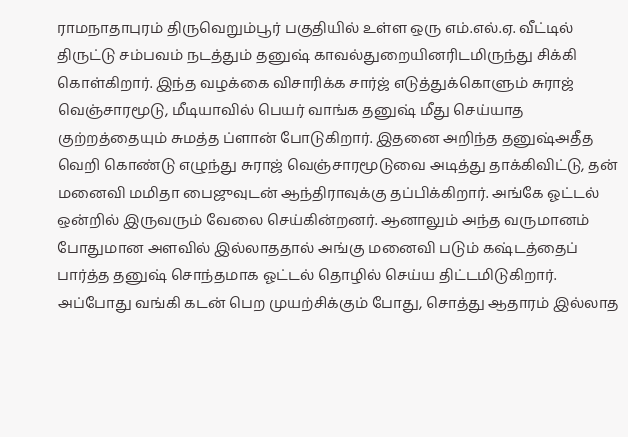ராமநாதாபுரம் திருவெறும்பூர் பகுதியில் உள்ள ஒரு எம்.எல்.ஏ. வீட்டில் திருட்டு சம்பவம் நடத்தும் தனுஷ் காவல்துறையினரிடமிருந்து சிக்கி கொள்கிறார். இந்த வழக்கை விசாரிக்க சார்ஜ் எடுத்துக்கொளும் சுராஜ் வெஞ்சாரமூடு, மீடியாவில் பெயர் வாங்க தனுஷ் மீது செய்யாத குற்றத்தையும் சுமத்த ப்ளான் போடுகிறார். இதனை அறிந்த தனுஷ்அதீத வெறி கொண்டு எழுந்து சுராஜ் வெஞ்சாரமூடுவை அடித்து தாக்கிவிட்டு, தன் மனைவி மமிதா பைஜுவுடன் ஆந்திராவுக்கு தப்பிக்கிறார். அங்கே ஓட்டல் ஒன்றில் இருவரும் வேலை செய்கின்றனர். ஆனாலும் அந்த வருமானம் போதுமான அளவில் இல்லாததால் அங்கு மனைவி படும் கஷ்டத்தைப் பார்த்த தனுஷ் சொந்தமாக ஓட்டல் தொழில் செய்ய திட்டமிடுகிறார். அப்போது வங்கி கடன் பெற முயற்சிக்கும் போது, சொத்து ஆதாரம் இல்லாத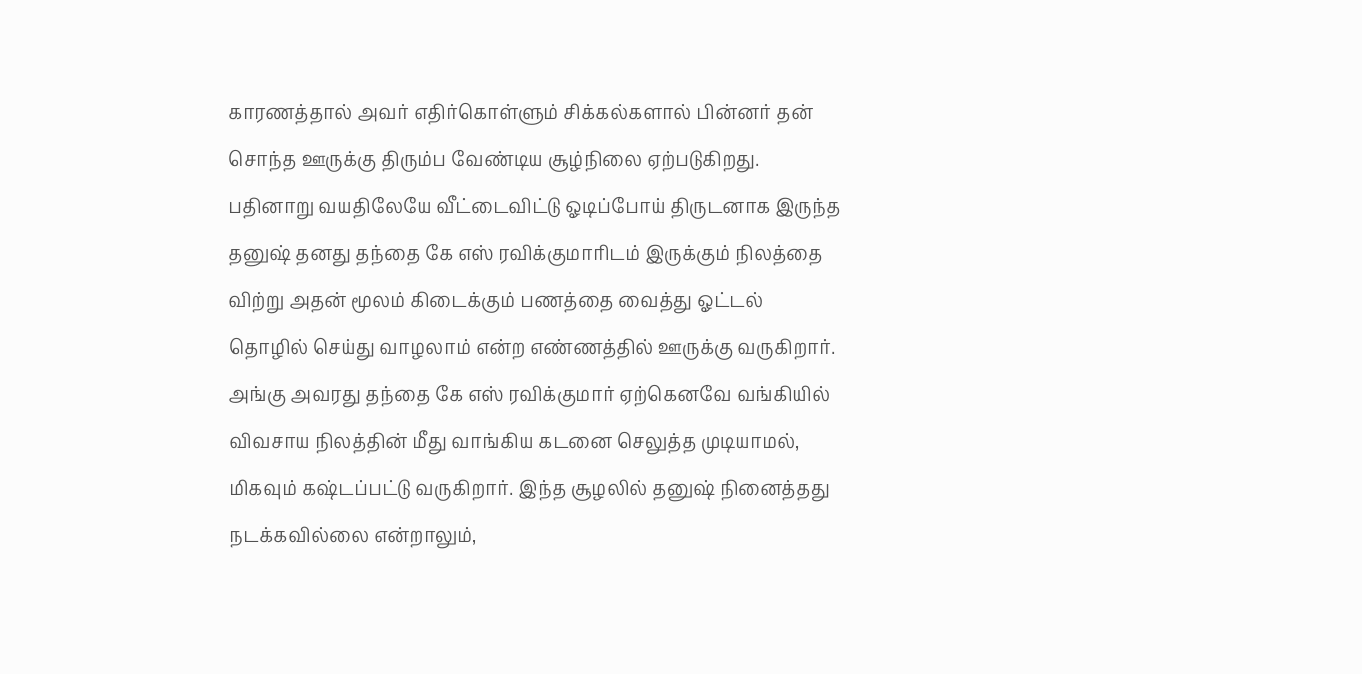காரணத்தால் அவர் எதிர்கொள்ளும் சிக்கல்களால் பின்னர் தன் சொந்த ஊருக்கு திரும்ப வேண்டிய சூழ்நிலை ஏற்படுகிறது.
பதினாறு வயதிலேயே வீட்டைவிட்டு ஓடிப்போய் திருடனாக இருந்த தனுஷ் தனது தந்தை கே எஸ் ரவிக்குமாரிடம் இருக்கும் நிலத்தை விற்று அதன் மூலம் கிடைக்கும் பணத்தை வைத்து ஓட்டல் தொழில் செய்து வாழலாம் என்ற எண்ணத்தில் ஊருக்கு வருகிறார். அங்கு அவரது தந்தை கே எஸ் ரவிக்குமார் ஏற்கெனவே வங்கியில் விவசாய நிலத்தின் மீது வாங்கிய கடனை செலுத்த முடியாமல், மிகவும் கஷ்டப்பட்டு வருகிறார். இந்த சூழலில் தனுஷ் நினைத்தது நடக்கவில்லை என்றாலும்,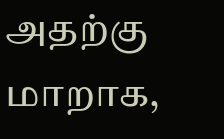அதற்கு மாறாக,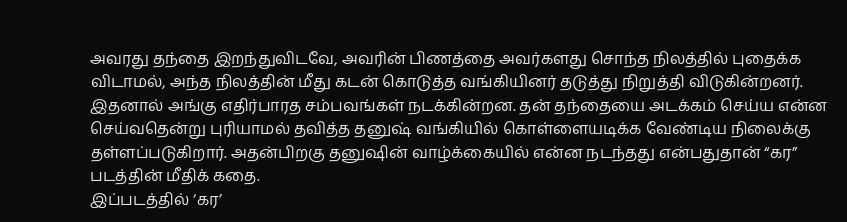அவரது தந்தை இறந்துவிடவே, அவரின் பிணத்தை அவர்களது சொந்த நிலத்தில் புதைக்க விடாமல், அந்த நிலத்தின் மீது கடன் கொடுத்த வங்கியினர் தடுத்து நிறுத்தி விடுகின்றனர். இதனால் அங்கு எதிர்பாரத சம்பவங்கள் நடக்கின்றன. தன் தந்தையை அடக்கம் செய்ய என்ன செய்வதென்று புரியாமல் தவித்த தனுஷ் வங்கியில் கொள்ளையடிக்க வேண்டிய நிலைக்கு தள்ளப்படுகிறார். அதன்பிறகு தனுஷின் வாழ்க்கையில் என்ன நடந்தது என்பதுதான் “கர” படத்தின் மீதிக் கதை.
இப்படத்தில் ‘கர’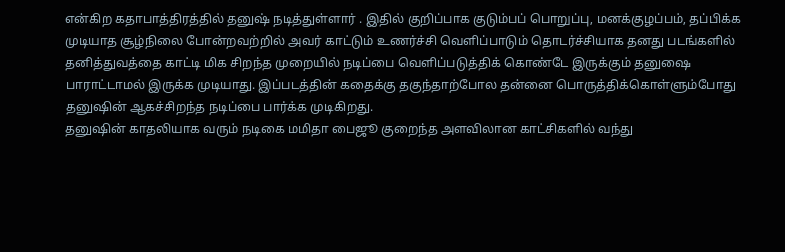என்கிற கதாபாத்திரத்தில் தனுஷ் நடித்துள்ளார் . இதில் குறிப்பாக குடும்பப் பொறுப்பு, மனக்குழப்பம், தப்பிக்க முடியாத சூழ்நிலை போன்றவற்றில் அவர் காட்டும் உணர்ச்சி வெளிப்பாடும் தொடர்ச்சியாக தனது படங்களில் தனித்துவத்தை காட்டி மிக சிறந்த முறையில் நடிப்பை வெளிப்படுத்திக் கொண்டே இருக்கும் தனுஷை பாராட்டாமல் இருக்க முடியாது. இப்படத்தின் கதைக்கு தகுந்தாற்போல தன்னை பொருத்திக்கொள்ளும்போது தனுஷின் ஆகச்சிறந்த நடிப்பை பார்க்க முடிகிறது.
தனுஷின் காதலியாக வரும் நடிகை மமிதா பைஜூ குறைந்த அளவிலான காட்சிகளில் வந்து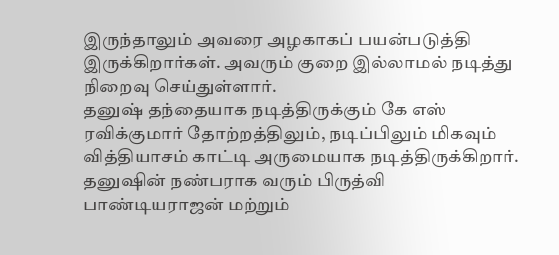இருந்தாலும் அவரை அழகாகப் பயன்படுத்தி இருக்கிறார்கள். அவரும் குறை இல்லாமல் நடித்து நிறைவு செய்துள்ளார்.
தனுஷ் தந்தையாக நடித்திருக்கும் கே எஸ் ரவிக்குமார் தோற்றத்திலும், நடிப்பிலும் மிகவும் வித்தியாசம் காட்டி அருமையாக நடித்திருக்கிறார். தனுஷின் நண்பராக வரும் பிருத்வி பாண்டியராஜன் மற்றும்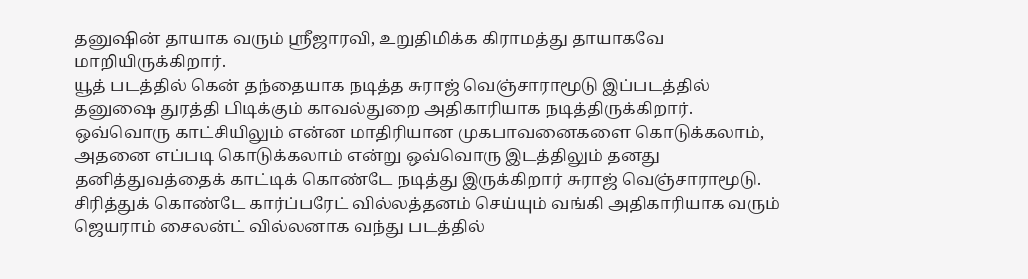தனுஷின் தாயாக வரும் ஸ்ரீஜாரவி, உறுதிமிக்க கிராமத்து தாயாகவே மாறியிருக்கிறார்.
யூத் படத்தில் கென் தந்தையாக நடித்த சுராஜ் வெஞ்சாராமூடு இப்படத்தில் தனுஷை துரத்தி பிடிக்கும் காவல்துறை அதிகாரியாக நடித்திருக்கிறார். ஒவ்வொரு காட்சியிலும் என்ன மாதிரியான முகபாவனைகளை கொடுக்கலாம், அதனை எப்படி கொடுக்கலாம் என்று ஒவ்வொரு இடத்திலும் தனது தனித்துவத்தைக் காட்டிக் கொண்டே நடித்து இருக்கிறார் சுராஜ் வெஞ்சாராமூடு.
சிரித்துக் கொண்டே கார்ப்பரேட் வில்லத்தனம் செய்யும் வங்கி அதிகாரியாக வரும் ஜெயராம் சைலன்ட் வில்லனாக வந்து படத்தில்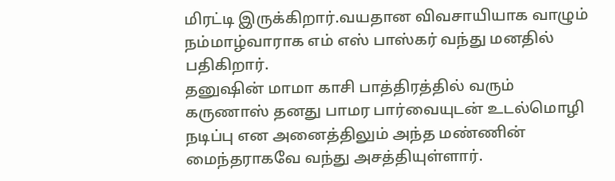மிரட்டி இருக்கிறார்.வயதான விவசாயியாக வாழும் நம்மாழ்வாராக எம் எஸ் பாஸ்கர் வந்து மனதில் பதிகிறார்.
தனுஷின் மாமா காசி பாத்திரத்தில் வரும் கருணாஸ் தனது பாமர பார்வையுடன் உடல்மொழி நடிப்பு என அனைத்திலும் அந்த மண்ணின் மைந்தராகவே வந்து அசத்தியுள்ளார்.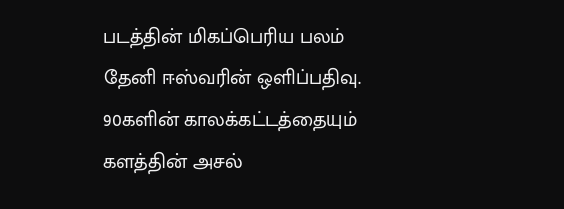படத்தின் மிகப்பெரிய பலம் தேனி ஈஸ்வரின் ஒளிப்பதிவு. 90களின் காலக்கட்டத்தையும் களத்தின் அசல்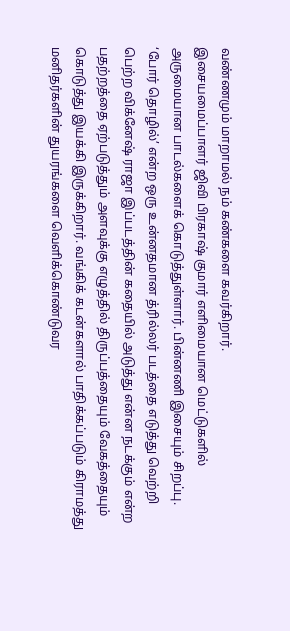வண்ணமும் மாறாமல் நம் கண்களை கவர்கிறார்.
இசையமைப்பாளர் ஜிவி பிரகாஷ் குமார் எளிமையான மெட்டுகளில் அருமையான பாடல்களைக் கொடுத்துள்ளார். பின்னணி இசையும் சிறப்பு.
‘போர் தொழில்’ என்ற ஒரு உன்னதமான த்ரில்லர் படத்தை எடுத்து வெற்றி பெற்ற விக்னேஷ் ராஜா இப்படத்தின் கதையில் அடுத்து என்ன நடக்கும் என்ற பதற்றத்தை ஏற்படுத்தும் அளவுக்கு எழுத்தில் திருப்பத்தையும் வேகத்தையும் கொடுத்து இயக்கி இருக்கிறார். வங்கிக் கடன்களால் பாதிக்கப்படும் கிராமத்து மனிதர்களின் துயரங்களை வெளிக்கொண்டுவர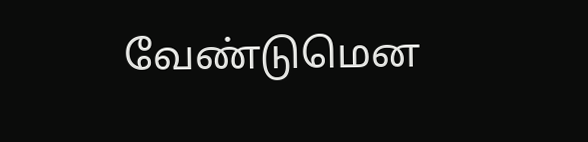வேண்டுமென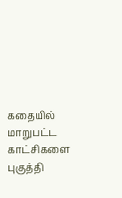கதையில் மாறுபட்ட காட்சிகளை புகுத்தி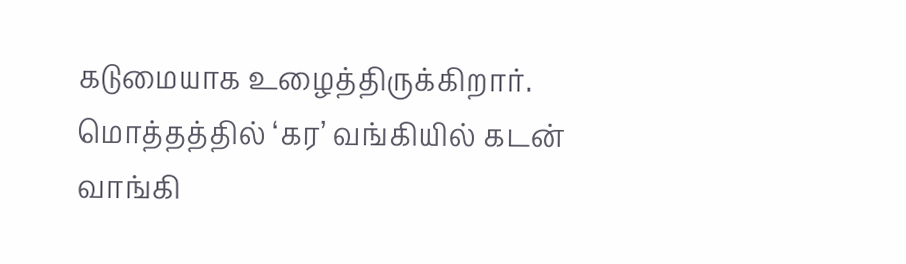கடுமையாக உழைத்திருக்கிறார்.
மொத்தத்தில் ‘கர’ வங்கியில் கடன் வாங்கி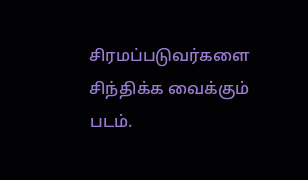சிரமப்படுவர்களை சிந்திக்க வைக்கும் படம்.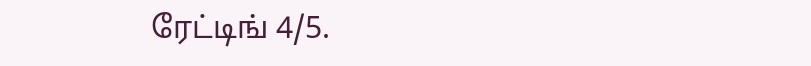ரேட்டிங் 4/5.